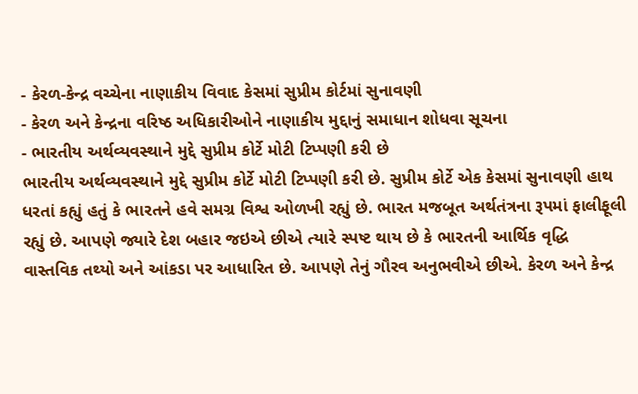- કેરળ-કેન્દ્ર વચ્ચેના નાણાકીય વિવાદ કેસમાં સુપ્રીમ કોર્ટમાં સુનાવણી
- કેરળ અને કેન્દ્રના વરિષ્ઠ અધિકારીઓને નાણાકીય મુદ્દાનું સમાધાન શોધવા સૂચના
- ભારતીય અર્થવ્યવસ્થાને મુદ્દે સુપ્રીમ કોર્ટે મોટી ટિપ્પણી કરી છે
ભારતીય અર્થવ્યવસ્થાને મુદ્દે સુપ્રીમ કોર્ટે મોટી ટિપ્પણી કરી છે. સુપ્રીમ કોર્ટે એક કેસમાં સુનાવણી હાથ ધરતાં કહ્યું હતું કે ભારતને હવે સમગ્ર વિશ્વ ઓળખી રહ્યું છે. ભારત મજબૂત અર્થતંત્રના રૂપમાં ફાલીફૂલી રહ્યું છે. આપણે જ્યારે દેશ બહાર જઇએ છીએ ત્યારે સ્પષ્ટ થાય છે કે ભારતની આર્થિક વૃદ્ધિ વાસ્તવિક તથ્યો અને આંકડા પર આધારિત છે. આપણે તેનું ગૌરવ અનુભવીએ છીએ. કેરળ અને કેન્દ્ર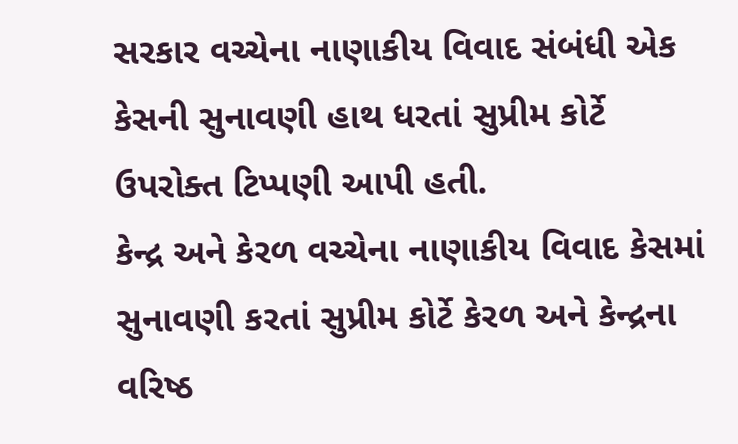સરકાર વચ્ચેના નાણાકીય વિવાદ સંબંધી એક કેસની સુનાવણી હાથ ધરતાં સુપ્રીમ કોર્ટે ઉપરોક્ત ટિપ્પણી આપી હતી.
કેન્દ્ર અને કેરળ વચ્ચેના નાણાકીય વિવાદ કેસમાં સુનાવણી કરતાં સુપ્રીમ કોર્ટે કેરળ અને કેન્દ્રના વરિષ્ઠ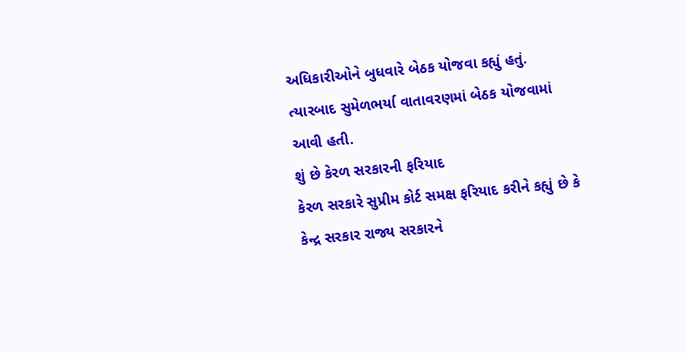અધિકારીઓને બુધવારે બેઠક યોજવા કહ્યું હતું. ત્યારબાદ સુમેળભર્યા વાતાવરણમાં બેઠક યોજવામાં આવી હતી.
શું છે કેરળ સરકારની ફરિયાદ
કેરળ સરકારે સુપ્રીમ કોર્ટ સમક્ષ ફરિયાદ કરીને કહ્યું છે કે કેન્દ્ર સરકાર રાજ્ય સરકારને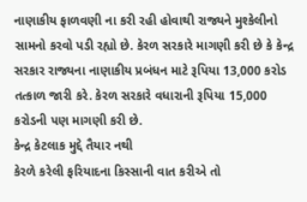નાણાકીય ફાળવણી ના કરી રહી હોવાથી રાજ્યને મુશ્કેલીનો સામનો કરવો પડી રહ્યો છે. કેરળ સરકારે માગણી કરી છે કે કેન્દ્ર સરકાર રાજ્યના નાણાકીય પ્રબંધન માટે રૂપિયા 13,000 કરોડ તત્કાળ જારી કરે. કેરળ સરકારે વધારાની રૂપિયા 15,000 કરોડની પણ માગણી કરી છે.
કેન્દ્ર કેટલાક મુદ્દે તૈયાર નથી
કેરળે કરેલી ફરિયાદના કિસ્સાની વાત કરીએ તો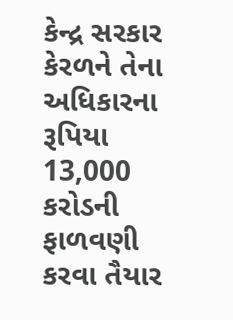કેન્દ્ર સરકાર કેરળને તેના અધિકારના રૂપિયા 13,000 કરોડની ફાળવણી કરવા તૈયાર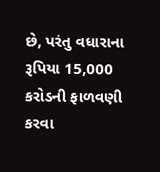છે, પરંતુ વધારાના રૂપિયા 15,000 કરોડની ફાળવણી કરવા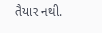તૈયાર નથી.